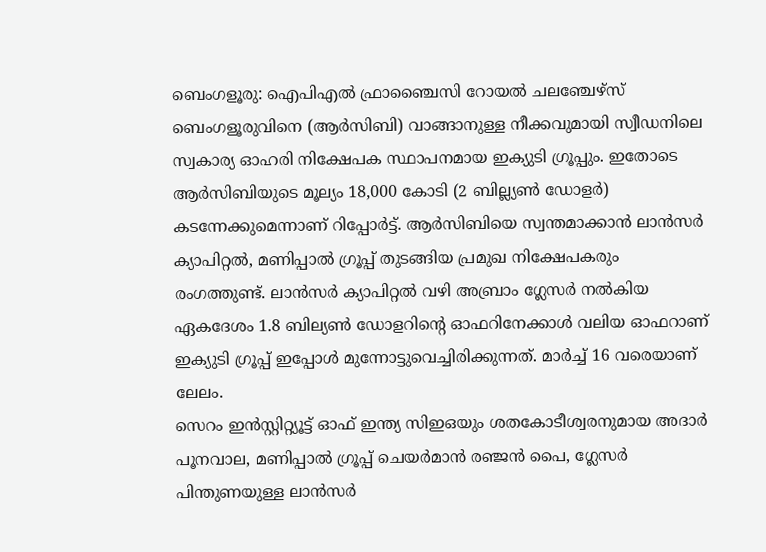ബെംഗളൂരു: ഐപിഎൽ ഫ്രാഞ്ചൈസി റോയൽ ചലഞ്ചേഴ്സ് ബെംഗളൂരുവിനെ (ആർസിബി) വാങ്ങാനുള്ള നീക്കവുമായി സ്വീഡനിലെ സ്വകാര്യ ഓഹരി നിക്ഷേപക സ്ഥാപനമായ ഇക്യുടി ഗ്രൂപ്പും. ഇതോടെ ആർസിബിയുടെ മൂല്യം 18,000 കോടി (2 ബില്ല്യൺ ഡോളർ) കടന്നേക്കുമെന്നാണ് റിപ്പോർട്ട്. ആർസിബിയെ സ്വന്തമാക്കാൻ ലാൻസർ ക്യാപിറ്റൽ, മണിപ്പാൽ ഗ്രൂപ്പ് തുടങ്ങിയ പ്രമുഖ നിക്ഷേപകരും രംഗത്തുണ്ട്. ലാൻസർ ക്യാപിറ്റൽ വഴി അബ്രാം ഗ്ലേസർ നൽകിയ ഏകദേശം 1.8 ബില്യൺ ഡോളറിന്റെ ഓഫറിനേക്കാൾ വലിയ ഓഫറാണ് ഇക്യുടി ഗ്രൂപ്പ് ഇപ്പോൾ മുന്നോട്ടുവെച്ചിരിക്കുന്നത്. മാർച്ച് 16 വരെയാണ് ലേലം.
സെറം ഇൻസ്റ്റിറ്റ്യൂട്ട് ഓഫ് ഇന്ത്യ സിഇഒയും ശതകോടീശ്വരനുമായ അദാർ പൂനവാല, മണിപ്പാൽ ഗ്രൂപ്പ് ചെയർമാൻ രഞ്ജൻ പൈ, ഗ്ലേസർ പിന്തുണയുള്ള ലാൻസർ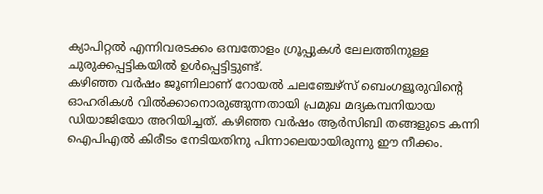ക്യാപിറ്റൽ എന്നിവരടക്കം ഒമ്പതോളം ഗ്രൂപ്പുകൾ ലേലത്തിനുള്ള ചുരുക്കപ്പട്ടികയിൽ ഉൾപ്പെട്ടിട്ടുണ്ട്.
കഴിഞ്ഞ വർഷം ജൂണിലാണ് റോയൽ ചലഞ്ചേഴ്സ് ബെംഗളൂരുവിന്റെ ഓഹരികൾ വിൽക്കാനൊരുങ്ങുന്നതായി പ്രമുഖ മദ്യകമ്പനിയായ ഡിയാജിയോ അറിയിച്ചത്. കഴിഞ്ഞ വർഷം ആർസിബി തങ്ങളുടെ കന്നി ഐപിഎൽ കിരീടം നേടിയതിനു പിന്നാലെയായിരുന്നു ഈ നീക്കം.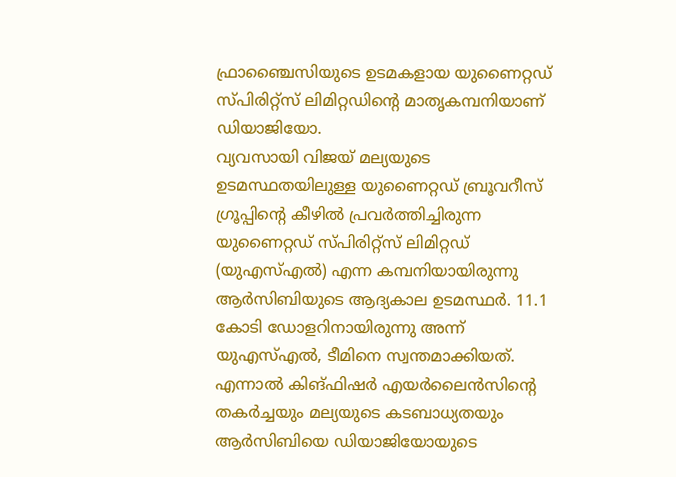ഫ്രാഞ്ചൈസിയുടെ ഉടമകളായ യുണൈറ്റഡ് സ്പിരിറ്റ്സ് ലിമിറ്റഡിന്റെ മാതൃകമ്പനിയാണ് ഡിയാജിയോ.
വ്യവസായി വിജയ് മല്യയുടെ ഉടമസ്ഥതയിലുള്ള യുണൈറ്റഡ് ബ്രൂവറീസ് ഗ്രൂപ്പിന്റെ കീഴിൽ പ്രവർത്തിച്ചിരുന്ന യുണൈറ്റഡ് സ്പിരിറ്റ്സ് ലിമിറ്റഡ് (യുഎസ്എൽ) എന്ന കമ്പനിയായിരുന്നു ആർസിബിയുടെ ആദ്യകാല ഉടമസ്ഥർ. 11.1 കോടി ഡോളറിനായിരുന്നു അന്ന് യുഎസ്എൽ, ടീമിനെ സ്വന്തമാക്കിയത്. എന്നാൽ കിങ്ഫിഷർ എയർലൈൻസിന്റെ തകർച്ചയും മല്യയുടെ കടബാധ്യതയും ആർസിബിയെ ഡിയാജിയോയുടെ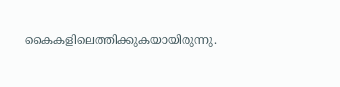കൈകളിലെത്തിക്കുകയായിരുന്നു.